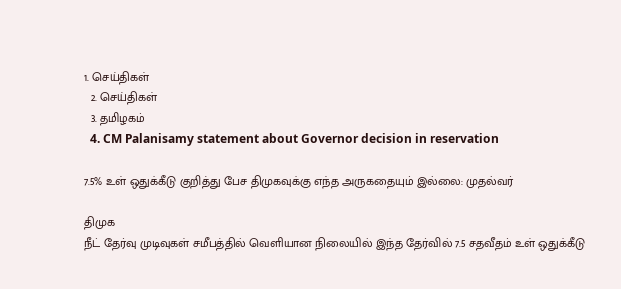1. செய்திகள்
  2. செய்திகள்
  3. த‌மிழக‌ம்
  4. CM Palanisamy statement about Governor decision in reservation

7.5% உள் ஒதுக்கீடு குறித்து பேச திமுகவுக்கு எந்த அருகதையும் இல்லை: முதல்வர்

திமுக
நீட் தேர்வு முடிவுகள் சமீபத்தில் வெளியான நிலையில் இந்த தேர்வில் 7.5 சதவீதம் உள் ஒதுக்கீடு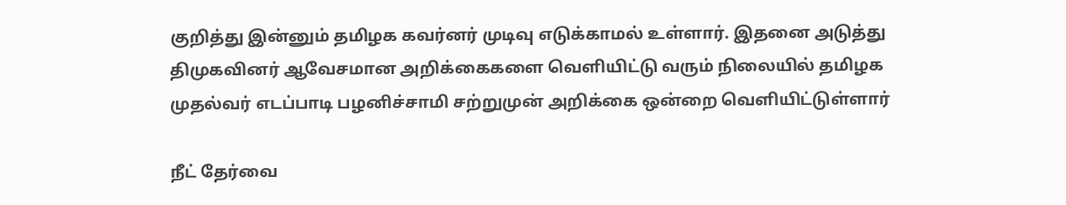குறித்து இன்னும் தமிழக கவர்னர் முடிவு எடுக்காமல் உள்ளார். இதனை அடுத்து திமுகவினர் ஆவேசமான அறிக்கைகளை வெளியிட்டு வரும் நிலையில் தமிழக முதல்வர் எடப்பாடி பழனிச்சாமி சற்றுமுன் அறிக்கை ஒன்றை வெளியிட்டுள்ளார்

நீட் தேர்வை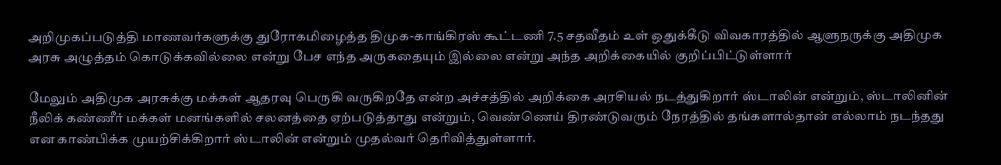அறிமுகப்படுத்தி மாணவர்களுக்கு துரோகமிழைத்த திமுக-காங்கிரஸ் கூட்டணி 7.5 சதவீதம் உள் ஒதுக்கீடு விவகாரத்தில் ஆளுநருக்கு அதிமுக அரசு அழுத்தம் கொடுக்கவில்லை என்று பேச எந்த அருகதையும் இல்லை என்று அந்த அறிக்கையில் குறிப்பிட்டுள்ளார்

மேலும் அதிமுக அரசுக்கு மக்கள் ஆதரவு பெருகி வருகிறதே என்ற அச்சத்தில் அறிக்கை அரசியல் நடத்துகிறார் ஸ்டாலின் என்றும், ஸ்டாலினின் நீலிக் கண்ணீர் மக்கள் மனங்களில் சலனத்தை ஏற்படுத்தாது என்றும், வெண்ணெய் திரண்டுவரும் நேரத்தில் தங்களால்தான் எல்லாம் நடந்தது என காண்பிக்க முயற்சிக்கிறார் ஸ்டாலின் என்றும் முதல்வர் தெரிவித்துள்ளார்.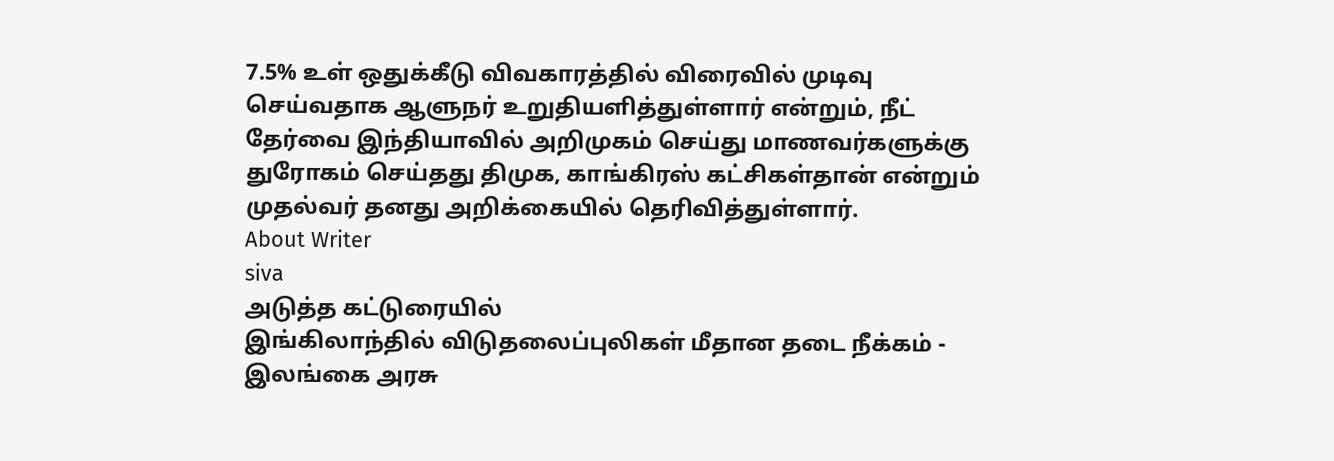7.5% உள் ஒதுக்கீடு விவகாரத்தில் விரைவில் முடிவு செய்வதாக ஆளுநர் உறுதியளித்துள்ளார் என்றும், நீட் தேர்வை இந்தியாவில் அறிமுகம் செய்து மாணவர்களுக்கு துரோகம் செய்தது திமுக, காங்கிரஸ் கட்சிகள்தான் என்றும் முதல்வர் தனது அறிக்கையில் தெரிவித்துள்ளார்.
About Writer
siva
அடுத்த கட்டுரையில்
இங்கிலாந்தில் விடுதலைப்புலிகள் மீதான தடை நீக்கம் - இலங்கை அரசு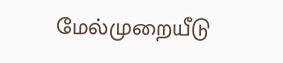மேல்முறையீடு